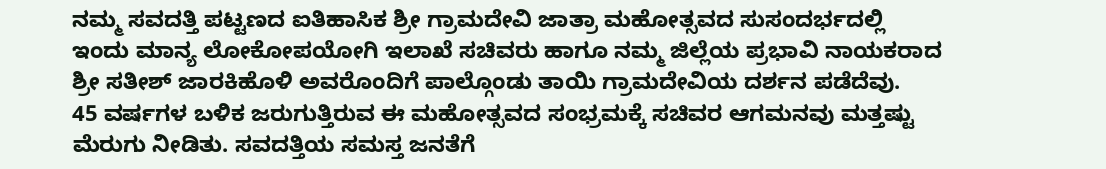ನಮ್ಮ ಸವದತ್ತಿ ಪಟ್ಟಣದ ಐತಿಹಾಸಿಕ ಶ್ರೀ ಗ್ರಾಮದೇವಿ ಜಾತ್ರಾ ಮಹೋತ್ಸವದ ಸುಸಂದರ್ಭದಲ್ಲಿ ಇಂದು ಮಾನ್ಯ ಲೋಕೋಪಯೋಗಿ ಇಲಾಖೆ ಸಚಿವರು ಹಾಗೂ ನಮ್ಮ ಜಿಲ್ಲೆಯ ಪ್ರಭಾವಿ ನಾಯಕರಾದ ಶ್ರೀ ಸತೀಶ್ ಜಾರಕಿಹೊಳಿ ಅವರೊಂದಿಗೆ ಪಾಲ್ಗೊಂಡು ತಾಯಿ ಗ್ರಾಮದೇವಿಯ ದರ್ಶನ ಪಡೆದೆವು.
45 ವರ್ಷಗಳ ಬಳಿಕ ಜರುಗುತ್ತಿರುವ ಈ ಮಹೋತ್ಸವದ ಸಂಭ್ರಮಕ್ಕೆ ಸಚಿವರ ಆಗಮನವು ಮತ್ತಷ್ಟು ಮೆರುಗು ನೀಡಿತು. ಸವದತ್ತಿಯ ಸಮಸ್ತ ಜನತೆಗೆ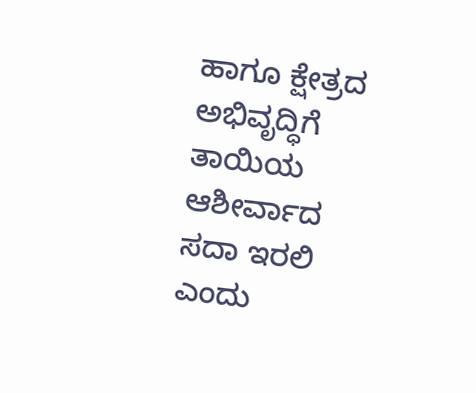ಹಾಗೂ ಕ್ಷೇತ್ರದ ಅಭಿವೃದ್ಧಿಗೆ ತಾಯಿಯ ಆಶೀರ್ವಾದ ಸದಾ ಇರಲಿ ಎಂದು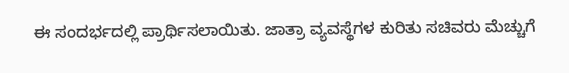ಈ ಸಂದರ್ಭದಲ್ಲಿ ಪ್ರಾರ್ಥಿಸಲಾಯಿತು. ಜಾತ್ರಾ ವ್ಯವಸ್ಥೆಗಳ ಕುರಿತು ಸಚಿವರು ಮೆಚ್ಚುಗೆ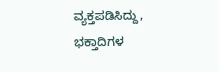ವ್ಯಕ್ತಪಡಿಸಿದ್ದು, ಭಕ್ತಾದಿಗಳ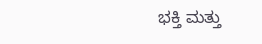ಭಕ್ತಿ ಮತ್ತು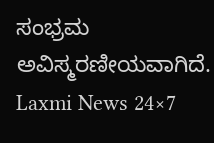ಸಂಭ್ರಮ ಅವಿಸ್ಮರಣೀಯವಾಗಿದೆ.
Laxmi News 24×7